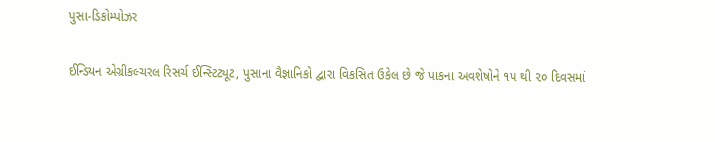પુસા-ડિકોમ્પોઝર

ઈન્ડિયન એગ્રીકલ્ચરલ રિસર્ચ ઈન્સ્ટિટ્યૂટ, પુસાના વૈજ્ઞાનિકો દ્વારા વિકસિત ઉકેલ છે જે પાકના અવશેષોને ૧૫ થી ૨૦ દિવસમાં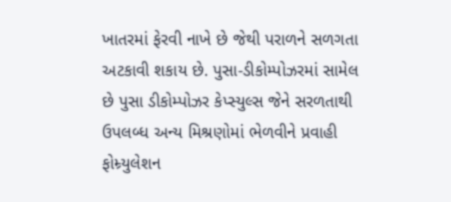ખાતરમાં ફેરવી નાખે છે જેથી પરાળને સળગતા અટકાવી શકાય છે. પુસા-ડીકોમ્પોઝરમાં સામેલ છે પુસા ડીકોમ્પોઝર કેપ્સ્યુલ્સ જેને સરળતાથી ઉપલબ્ધ અન્ય મિશ્રણોમાં ભેળવીને પ્રવાહી ફોમ્ર્યુલેશન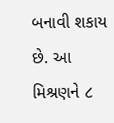બનાવી શકાય છે. આ મિશ્રણને ૮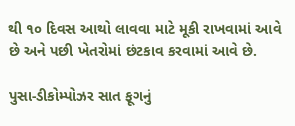થી ૧૦ દિવસ આથો લાવવા માટે મૂકી રાખવામાં આવે છે અને પછી ખેતરોમાં છંટકાવ કરવામાં આવે છે.

પુસા-ડીકોમ્પોઝર સાત ફૂગનું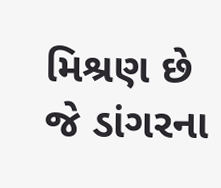મિશ્રણ છે જે ડાંગરના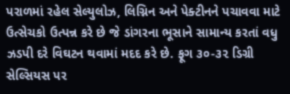પરાળમાં રહેલ સેલ્યુલોઝ, લિગ્નિન અને પેક્ટીનને પચાવવા માટે ઉત્સેચકો ઉત્પન્ન કરે છે જે ડાંગરના ભૂસાને સામાન્ય કરતાં વધુ ઝડપી દરે વિઘટન થવામાં મદદ કરે છે. ફૂગ ૩૦-૩૨ ડિગ્રી સેલ્સિયસ પર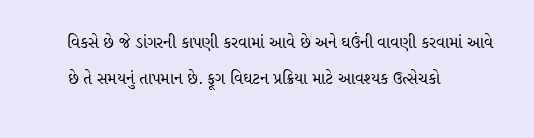વિકસે છે જે ડાંગરની કાપણી કરવામાં આવે છે અને ઘઉંની વાવણી કરવામાં આવે છે તે સમયનું તાપમાન છે. ફૂગ વિઘટન પ્રક્રિયા માટે આવશ્યક ઉત્સેચકો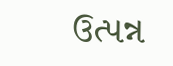ઉત્પન્ન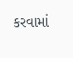કરવામાં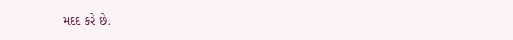મદદ કરે છે.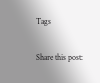Tags

Share this post: